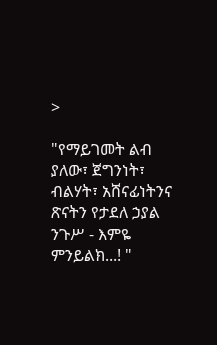>

"የማይገመት ልብ ያለው፣ ጀግንነት፣ ብልሃት፣ አሸናፊነትንና ጽናትን የታደለ ኃያል ንጉሥ - እምዬ ምንይልክ...! "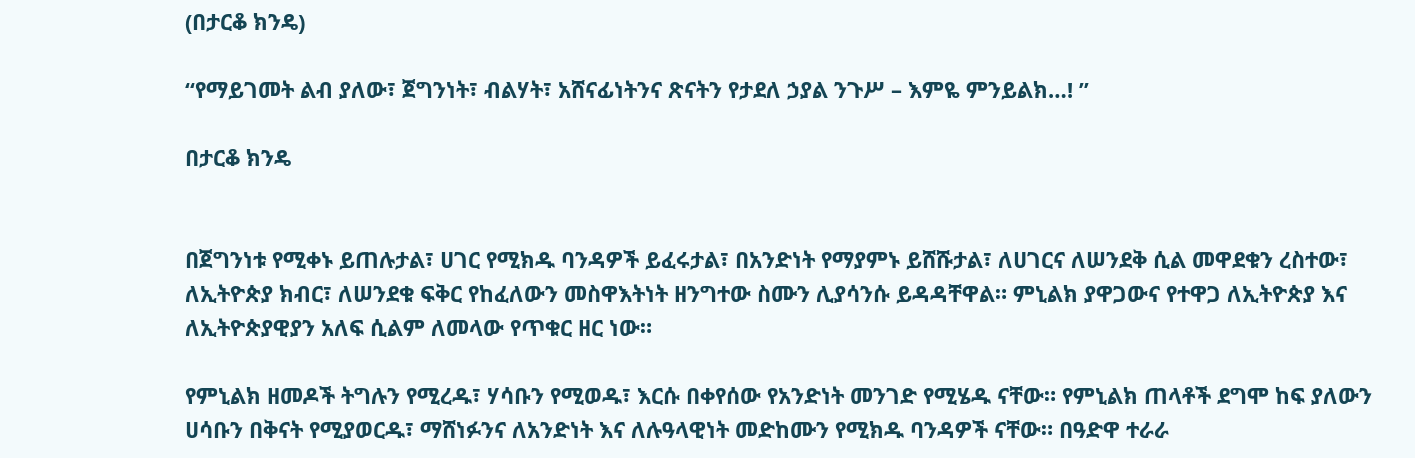(በታርቆ ክንዴ)

“የማይገመት ልብ ያለው፣ ጀግንነት፣ ብልሃት፣ አሸናፊነትንና ጽናትን የታደለ ኃያል ንጉሥ – እምዬ ምንይልክ…! ”

በታርቆ ክንዴ


በጀግንነቱ የሚቀኑ ይጠሉታል፣ ሀገር የሚክዱ ባንዳዎች ይፈሩታል፣ በአንድነት የማያምኑ ይሸሹታል፣ ለሀገርና ለሠንደቅ ሲል መዋደቁን ረስተው፣  ለኢትዮጵያ ክብር፣ ለሠንደቁ ፍቅር የከፈለውን መስዋእትነት ዘንግተው ስሙን ሊያሳንሱ ይዳዳቸዋል። ምኒልክ ያዋጋውና የተዋጋ ለኢትዮጵያ እና ለኢትዮጵያዊያን አለፍ ሲልም ለመላው የጥቁር ዘር ነው።

የምኒልክ ዘመዶች ትግሉን የሚረዱ፣ ሃሳቡን የሚወዱ፣ እርሱ በቀየሰው የአንድነት መንገድ የሚሄዱ ናቸው። የምኒልክ ጠላቶች ደግሞ ከፍ ያለውን ሀሳቡን በቅናት የሚያወርዱ፣ ማሸነፉንና ለአንድነት እና ለሉዓላዊነት መድከሙን የሚክዱ ባንዳዎች ናቸው። በዓድዋ ተራራ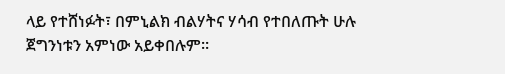ላይ የተሸነፉት፣ በምኒልክ ብልሃትና ሃሳብ የተበለጡት ሁሉ ጀግንነቱን አምነው አይቀበሉም።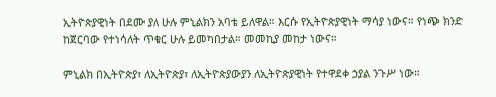ኢትዮጵያዊነት በደሙ ያለ ሁሉ ምኒልክን አባቴ ይለዋል። እርሱ የኢትዮጵያዊነት ማሳያ ነውና። የነጭ ክንድ ከጀርባው የተነሳለት ጥቁር ሁሉ ይመካበታል። መመኪያ መከታ ነውና።

ምኒልክ በኢትዮጵያ፣ ለኢትዮጵያ፣ ለኢትዮጵያውያን ለኢትዮጵያዊነት የተዋደቀ ኃያል ንጉሥ ነው።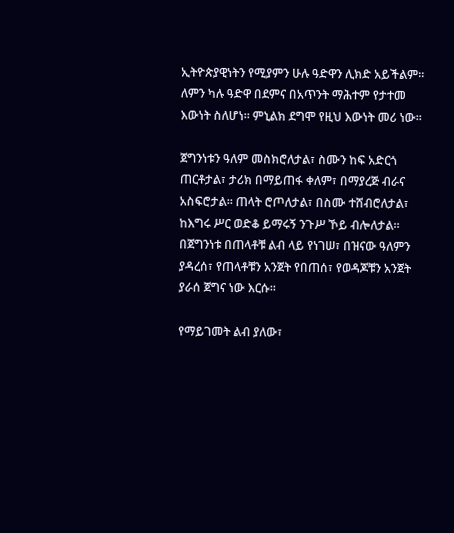ኢትዮጵያዊነትን የሚያምን ሁሉ ዓድዋን ሊክድ አይችልም። ለምን ካሉ ዓድዋ በደምና በአጥንት ማሕተም የታተመ እውነት ስለሆነ። ምኒልክ ደግሞ የዚህ እውነት መሪ ነው።

ጀግንነቱን ዓለም መስክሮለታል፣ ስሙን ከፍ አድርጎ ጠርቶታል፣ ታሪክ በማይጠፋ ቀለም፣ በማያረጅ ብራና አስፍሮታል፡፡ ጠላት ሮጦለታል፣ በስሙ ተሸብሮለታል፣ ከእግሩ ሥር ወድቆ ይማሩኝ ንጉሥ ኾይ ብሎለታል፡፡ በጀግንነቱ በጠላቶቹ ልብ ላይ የነገሠ፣ በዝናው ዓለምን ያዳረሰ፣ የጠላቶቹን አንጀት የበጠሰ፣ የወዳጆቹን አንጀት ያራሰ ጀግና ነው እርሱ፡፡

የማይገመት ልብ ያለው፣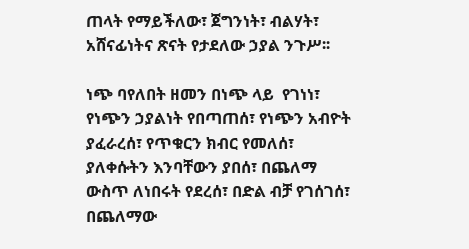ጠላት የማይችለው፣ ጀግንነት፣ ብልሃት፣ አሸናፊነትና ጽናት የታደለው ኃያል ንጉሥ፡፡

ነጭ ባየለበት ዘመን በነጭ ላይ  የገነነ፣ የነጭን ኃያልነት የበጣጠሰ፣ የነጭን አብዮት ያፈራረሰ፣ የጥቁርን ክብር የመለሰ፣ ያለቀሱትን እንባቸውን ያበሰ፣ በጨለማ ውስጥ ለነበሩት የደረሰ፣ በድል ብቻ የገሰገሰ፣ በጨለማው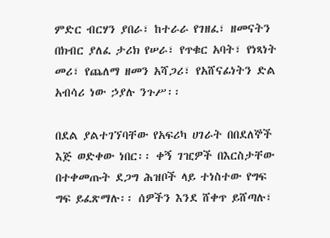ምድር ብርሃን ያበራ፣ ከተራራ የገዘፈ፣ ዘመናትን በክብር ያለፈ ታሪክ የሠራ፣ የጥቁር አባት፣ የነጻነት መሪ፣ የጨለማ ዘመን አሻጋሪ፣ የአሸናፊነትን ድል አብሳሪ ነው ኃያሉ ንጉሥ፡፡

በደል ያልተገኘባቸው የአፍሪካ ሀገራት በበደለኞች እጅ ወድቀው ነበር፡፡ ቀኝ ገዢዎች በእርስታቸው በተቀመጡት ደጋግ ሕዝቦች ላይ ተነስተው የግፍ ግፍ ይፈጽማሉ፡፡ ሰዎችን እንደ ሸቀጥ ይሸጣሉ፣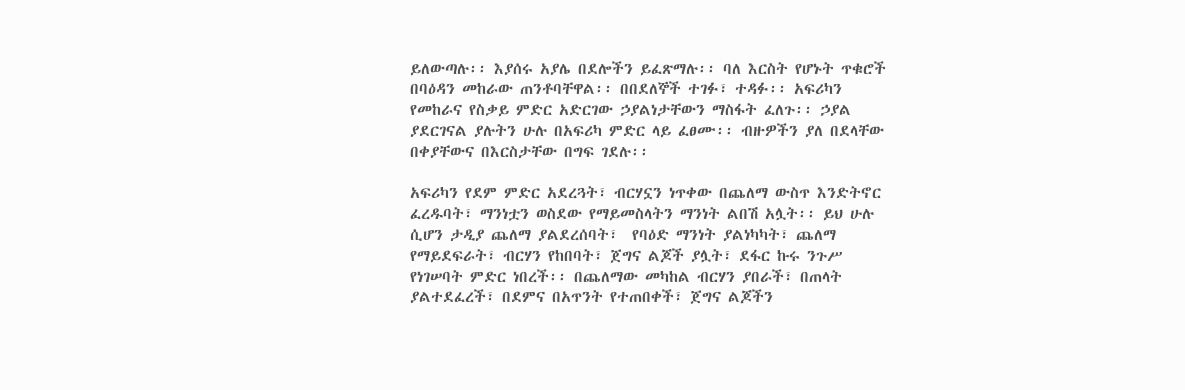ይለውጣሉ፡፡ እያሰሩ አያሌ በደሎችን ይፈጽማሉ፡፡ ባለ እርስት የሆኑት ጥቁሮች በባዕዳን መከራው ጠንቶባቸዋል፡፡ በበደለኞች ተገፉ፣ ተዳፉ፡፡ አፍሪካን የመከራና የስቃይ ምድር አድርገው ኃያልነታቸውን ማስፋት ፈለጉ፡፡ ኃያል ያደርገናል ያሉትን ሁሉ በአፍሪካ ምድር ላይ ፈፀሙ፡፡ ብዙዎችን ያለ በደላቸው በቀያቸውና በእርስታቸው በግፍ ገደሉ፡፡

አፍሪካን የደም ምድር አደረጓት፣ ብርሃኗን ነጥቀው በጨለማ ውስጥ እንድትኖር ፈረዱባት፣ ማንነቷን ወስደው የማይመስላትን ማንነት ልበሽ አሏት፡፡ ይህ ሁሉ ሲሆን ታዲያ ጨለማ ያልደረሰባት፣  የባዕድ ማንነት ያልነካካት፣ ጨለማ የማይደፍራት፣ ብርሃን የከበባት፣ ጀግና ልጆች ያሏት፣ ደፋር ኩሩ ንጉሥ የነገሠባት ምድር ነበረች፡፡ በጨለማው መካከል ብርሃን ያበራች፣ በጠላት ያልተደፈረች፣ በደምና በአጥንት የተጠበቀች፣ ጀግና ልጆችን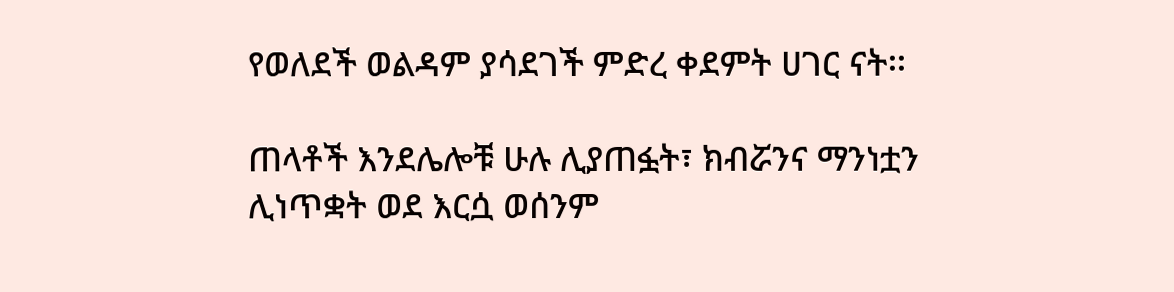የወለደች ወልዳም ያሳደገች ምድረ ቀደምት ሀገር ናት፡፡

ጠላቶች እንደሌሎቹ ሁሉ ሊያጠፏት፣ ክብሯንና ማንነቷን ሊነጥቋት ወደ እርሷ ወሰንም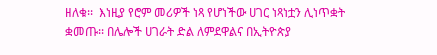ዘለቁ፡፡  እነዚያ የሮም መሪዎች ነጻ የሆነችው ሀገር ነጻነቷን ሊነጥቋት ቋመጡ፡፡ በሌሎች ሀገራት ድል ለምደዋልና በኢትዮጵያ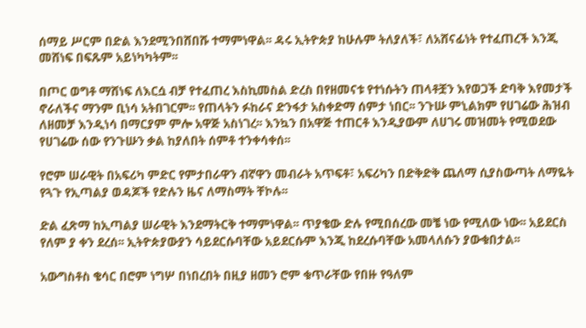ሰማይ ሥርም በድል እንደሚንበሸበሹ ተማምነዋል፡፡ ዳሩ ኢትዮጵያ ከሁሉም ትለያለች፣ ለአሸናፊነት የተፈጠረች እንጂ መሸነፍ በፍጹም አይነካካትም፡፡

በጦር ወግቶ ማሸነፍ ለእርሷ ብቻ የተፈጠረ እስኪመስል ድረስ በየዘመናቱ የተነሱትን ጠላቶቿን እየወጋች ድባቅ እየመታች ኖራለችና ማንም ቢነሳ አትበገርም፡፡ የጠላትን ፉከራና ድንፋታ አስቀድማ ሰምታ ነበር፡፡ ንጉሡ ምኒልክም የሀገሬው ሕዝብ ለዘመቻ እንዲነሳ በማርያም ምሎ አዋጅ አስነገረ፡፡ እንኳን በአዋጅ ተጠርቶ እንዲያውም ለሀገሩ መዝመት የሚወደው የሀገሬው ሰው የንጉሡን ቃል ከያለበት ሰምቶ ተንቀሳቀሰ፡፡

የሮም ሠራዊት በአፍሪካ ምድር የምታበራዋን ብኛዋን መብራት አጥፍቶ፣ አፍሪካን በድቅድቅ ጨለማ ሲያስውጣት ለማዬት የጓጉ የኢጣልያ ወዳጆች የድሉን ዜና ለማስማት ቸኮሉ፡፡

ድል ፈጽማ ከኢጣልያ ሠራዊት እንደማትርቅ ተማምነዋል፡፡ ጥያቄው ድሉ የሚበሰረው መቼ ነው የሚለው ነው፡፡ አይደርስ የለም ያ ቀን ደረሰ፡፡ ኢትዮጵያውያን ሳይደርሱባቸው አይደርሱም እንጂ ከደረሱባቸው አመላለሱን ያውቁበታል፡፡

አውግስቶስ ቄሳር በሮም ነግሦ በነበረበት በዚያ ዘመን ሮም ቁጥራቸው የበዙ የዓለም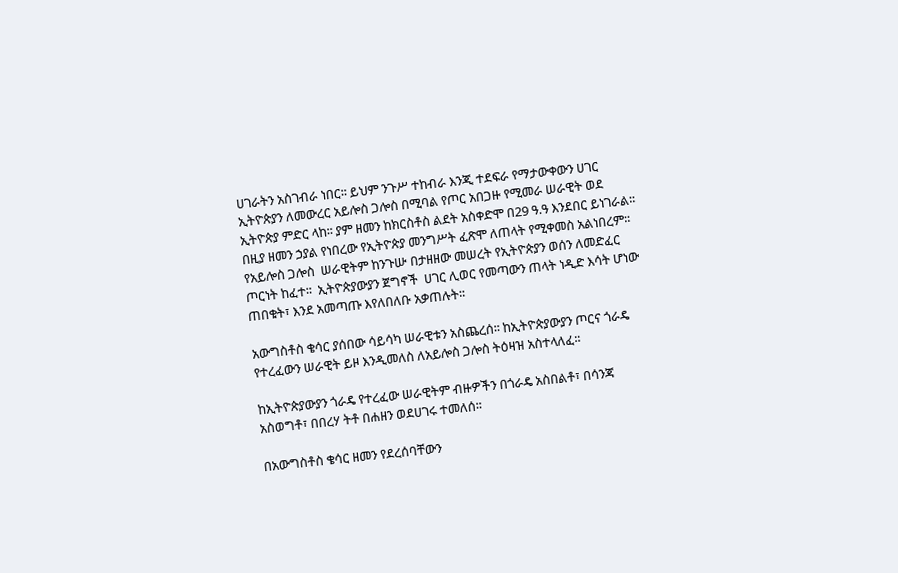ሀገራትን አስገብራ ነበር፡፡ ይህም ንጉሥ ተከብራ እንጂ ተደፍራ የማታውቀውን ሀገር ኢትዮጵያን ለመውረር አይሎስ ጋሎስ በሚባል የጦር አበጋዙ የሚመራ ሠራዊት ወደ ኢትዮጵያ ምድር ላከ፡፡ ያም ዘመን ከክርስቶስ ልደት አስቀድሞ በ29 ዓ.ዓ እንደበር ይነገራል፡፡ በዚያ ዘመን ኃያል የነበረው የኢትዮጵያ መንግሥት ፈጽሞ ለጠላት የሚቀመስ አልነበረም፡፡ የአይሎስ ጋሎስ  ሠራዊትም ከንጉሡ በታዘዘው መሠረት የኢትዮጵያን ወሰን ለመድፈር ጦርነት ከፈተ፡፡  ኢትዮጵያውያን ጀግኖች  ሀገር ሊወር የመጣውን ጠላት ነዲድ እሳት ሆነው ጠበቁት፣ እንደ አመጣጡ እየለበለቡ አቃጠሉት፡፡

አውግስቶስ ቄሳር ያሰበው ሳይሳካ ሠራዊቱን አስጨረሰ፡፡ ከኢትዮጵያውያን ጦርና ጎራዴ የተረፈውን ሠራዊት ይዞ እንዲመለስ ለአይሎስ ጋሎስ ትዕዛዝ አስተላለፈ፡፡

ከኢትዮጵያውያን ጎራዴ የተረፈው ሠራዊትም ብዙዎችን በጎራዴ አስበልቶ፣ በሳንጃ አስወግቶ፣ በበረሃ ትቶ በሐዘን ወደሀገሩ ተመለሰ፡፡

በአውግስቶስ ቄሳር ዘመን የደረሰባቸውን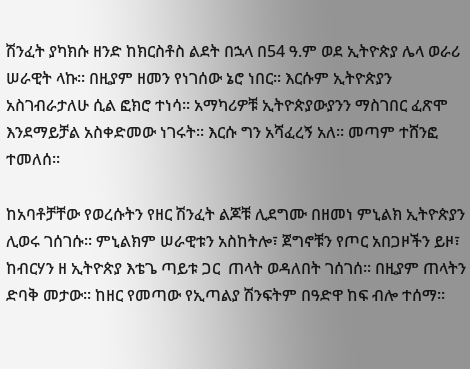ሽንፈት ያካክሱ ዘንድ ከክርስቶስ ልደት በኋላ በ54 ዓ.ም ወደ ኢትዮጵያ ሌላ ወራሪ ሠራዊት ላኩ፡፡ በዚያም ዘመን የነገሰው ኔሮ ነበር፡፡ እርሱም ኢትዮጵያን አስገብራታለሁ ሲል ፎክሮ ተነሳ፡፡ አማካሪዎቹ ኢትዮጵያውያንን ማስገበር ፈጽሞ እንደማይቻል አስቀድመው ነገሩት፡፡ እርሱ ግን አሻፈረኝ አለ፡፡ መጣም ተሸንፎ ተመለሰ፡፡

ከአባቶቻቸው የወረሱትን የዘር ሽንፈት ልጆቹ ሊደግሙ በዘመነ ምኒልክ ኢትዮጵያን ሊወሩ ገሰገሱ፡፡ ምኒልክም ሠራዊቱን አስከትሎ፣ ጀግኖቹን የጦር አበጋዞችን ይዞ፣ ከብርሃን ዘ ኢትዮጵያ እቴጌ ጣይቱ ጋር  ጠላት ወዳለበት ገሰገሰ፡፡ በዚያም ጠላትን ድባቅ መታው፡፡ ከዘር የመጣው የኢጣልያ ሽንፍትም በዓድዋ ከፍ ብሎ ተሰማ፡፡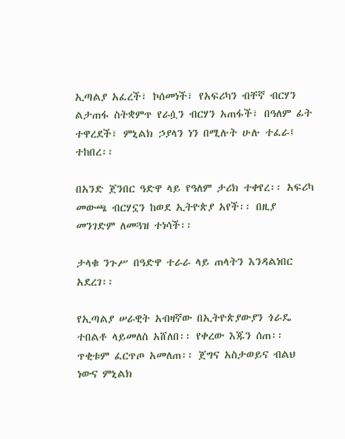ኢጣልያ አፈረች፣ ኮሰመነች፣ የአፍሪካን ብቸኛ ብርሃን ልታጠፋ ስትቋምጥ የራሷን ብርሃን አጠፋች፣ በዓለም ፊት ተዋረደች፣ ምኒልክ ኃያላን ነን በሚሉት ሁሉ ተፈራ፤ ተከበረ፡፡

በአንድ ጀንበር ዓድዋ ላይ የዓለም ታሪክ ተቀየረ፡፡ አፍሪካ መውጫ ብርሃኗን ከወደ ኢትዮጵያ አየች፡፡ በዚያ መንገድም ለመጓዝ ተነሳች፡፡

ታላቁ ንጉሥ በዓድዋ ተራራ ላይ ጠላትን እንዳልነበር አደረገ፡፡

የኢጣልያ ሠራዊት አብዛኛው በኢትዮጵያውያን ጎራዴ ተበልቶ ላይመለስ አሸለበ፡፡ የቀረው እጁን ሰጠ፡፡ ጥቂቱም ፈርጥጦ አመለጠ፡፡ ጀግና አስታወይና ብልህ ነውና ምኒልክ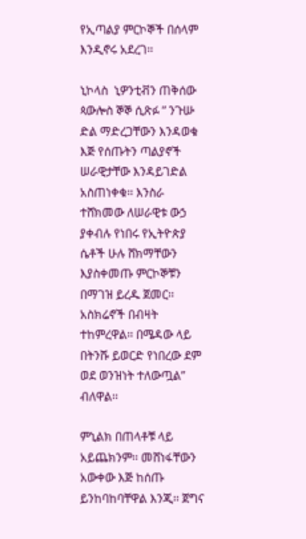የኢጣልያ ምርኮኞች በሰላም እንዲኖሩ አደረገ፡፡

ኒኮላስ  ኒዎንቲቭን ጠቅሰው ጳውሎስ ኞኞ ሲጽፉ ʺ ንጉሡ ድል ማድረጋቸውን እንዳወቁ እጅ የሰጡትን ጣልያኖች ሠራዊታቸው እንዳይገድል አስጠነቀቁ፡፡ እንስራ ተሸክመው ለሠራዊቱ ውኃ ያቀብሉ የነበሩ የኢትዮጵያ ሴቶች ሁሉ ሸክማቸውን እያስቀመጡ ምርኮኞቹን በማገዝ ይረዱ ጀመር፡፡ አስክሬኖች በብዛት ተከምረዋል፡፡ በሜዳው ላይ በትንሹ ይወርድ የነበረው ደም ወደ ወንዝነት ተለውጧል” ብለዋል፡፡

ምኒልክ በጠላቶቹ ላይ አይጨክንም፡፡ መሸነፋቸውን አውቀው እጅ ከሰጡ ይንከባከባቸዋል እንጂ፡፡ ጀግና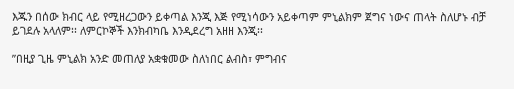እጁን በሰው ክብር ላይ የሚዘረጋውን ይቀጣል እንጂ እጅ የሚነሳውን አይቀጣም ምኒልክም ጀግና ነውና ጠላት ስለሆኑ ብቻ ይገደሉ አላለም፡፡ ለምርኮኞች እንክብካቤ እንዲደረግ አዘዘ እንጂ፡፡

ʺበዚያ ጊዜ ምኒልክ አንድ መጠለያ አቋቁመው ስለነበር ልብስ፣ ምግብና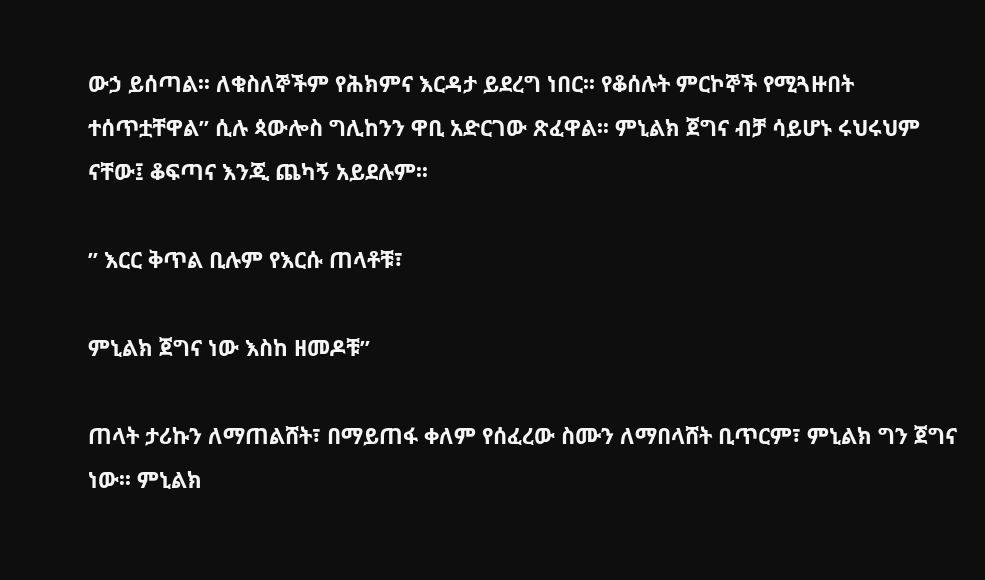ውኃ ይሰጣል፡፡ ለቁስለኞችም የሕክምና እርዳታ ይደረግ ነበር፡፡ የቆሰሉት ምርኮኞች የሚጓዙበት ተሰጥቷቸዋል” ሲሉ ጳውሎስ ግሊከንን ዋቢ አድርገው ጽፈዋል፡፡ ምኒልክ ጀግና ብቻ ሳይሆኑ ሩህሩህም ናቸው፤ ቆፍጣና እንጂ ጨካኝ አይደሉም፡፡

” እርር ቅጥል ቢሉም የእርሱ ጠላቶቹ፣

ምኒልክ ጀግና ነው እስከ ዘመዶቹ”

ጠላት ታሪኩን ለማጠልሸት፣ በማይጠፋ ቀለም የሰፈረው ስሙን ለማበላሸት ቢጥርም፣ ምኒልክ ግን ጀግና ነው፡፡ ምኒልክ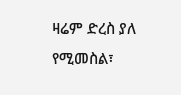ዛሬም ድረስ ያለ የሚመስል፣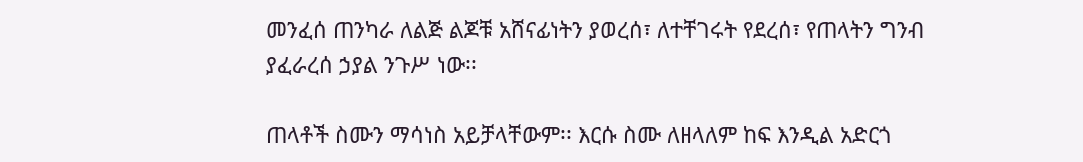መንፈሰ ጠንካራ ለልጅ ልጆቹ አሸናፊነትን ያወረሰ፣ ለተቸገሩት የደረሰ፣ የጠላትን ግንብ ያፈራረሰ ኃያል ንጉሥ ነው፡፡

ጠላቶች ስሙን ማሳነስ አይቻላቸውም፡፡ እርሱ ስሙ ለዘላለም ከፍ እንዲል አድርጎ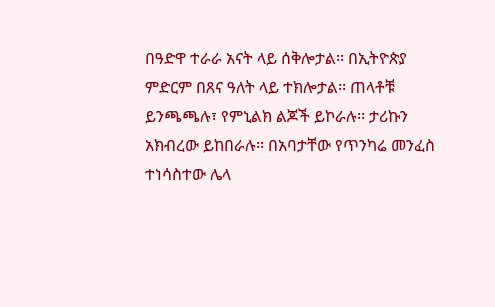በዓድዋ ተራራ አናት ላይ ሰቅሎታል፡፡ በኢትዮጵያ ምድርም በጸና ዓለት ላይ ተክሎታል፡፡ ጠላቶቹ ይንጫጫሉ፣ የምኒልክ ልጆች ይኮራሉ፡፡ ታሪኩን አክብረው ይከበራሉ፡፡ በአባታቸው የጥንካሬ መንፈስ ተነሳስተው ሌላ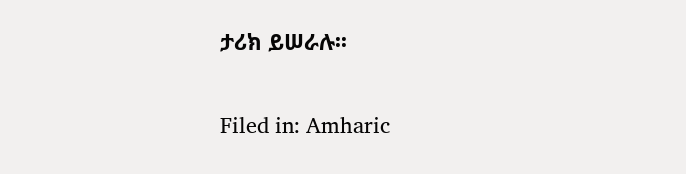ታሪክ ይሠራሉ፡፡

Filed in: Amharic